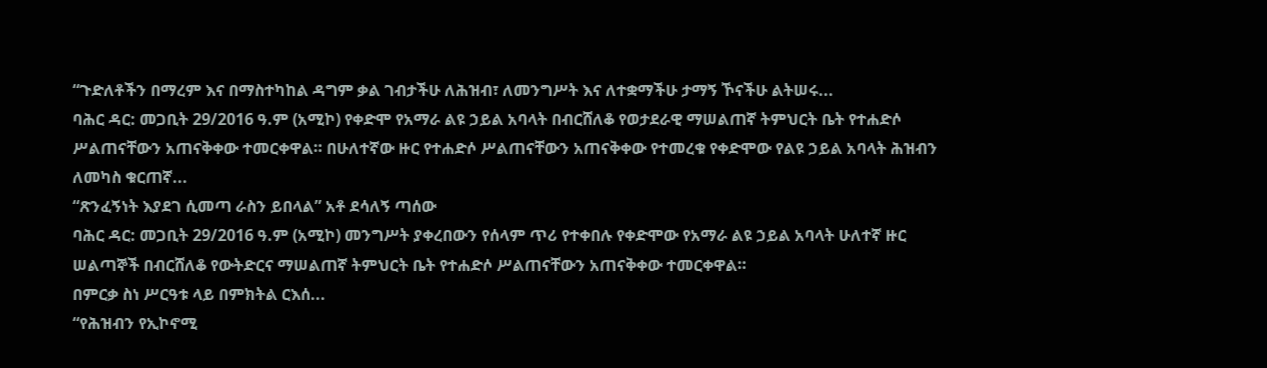“ጉድለቶችን በማረም እና በማስተካከል ዳግም ቃል ገብታችሁ ለሕዝብ፣ ለመንግሥት እና ለተቋማችሁ ታማኝ ኾናችሁ ልትሠሩ...
ባሕር ዳር: መጋቢት 29/2016 ዓ.ም (አሚኮ) የቀድሞ የአማራ ልዩ ኃይል አባላት በብርሸለቆ የወታደራዊ ማሠልጠኛ ትምህርት ቤት የተሐድሶ ሥልጠናቸውን አጠናቅቀው ተመርቀዋል። በሁለተኛው ዙር የተሐድሶ ሥልጠናቸውን አጠናቅቀው የተመረቁ የቀድሞው የልዩ ኃይል አባላት ሕዝብን ለመካስ ቁርጠኛ...
“ጽንፈኝነት እያደገ ሲመጣ ራስን ይበላል” አቶ ደሳለኝ ጣሰው
ባሕር ዳር: መጋቢት 29/2016 ዓ.ም (አሚኮ) መንግሥት ያቀረበውን የሰላም ጥሪ የተቀበሉ የቀድሞው የአማራ ልዩ ኃይል አባላት ሁለተኛ ዙር ሠልጣኞች በብርሸለቆ የውትድርና ማሠልጠኛ ትምህርት ቤት የተሐድሶ ሥልጠናቸውን አጠናቅቀው ተመርቀዋል።
በምርቃ ስነ ሥርዓቱ ላይ በምክትል ርእሰ...
“የሕዝብን የኢኮኖሚ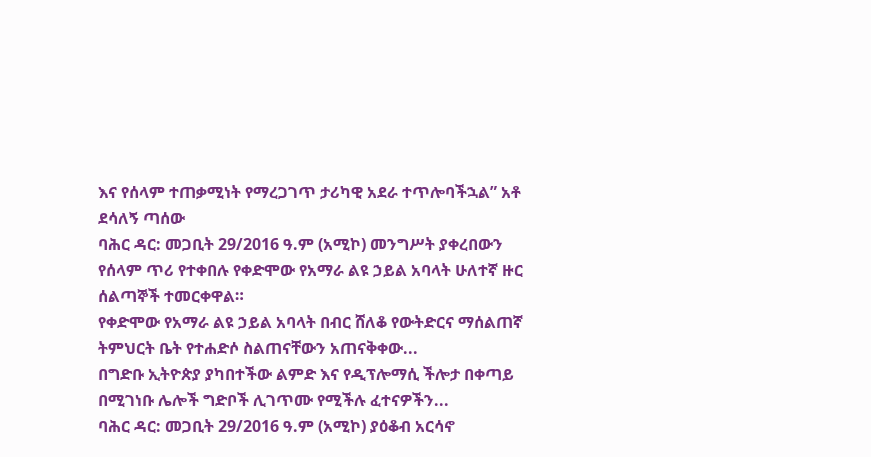እና የሰላም ተጠቃሚነት የማረጋገጥ ታሪካዊ አደራ ተጥሎባችኋል” አቶ ደሳለኝ ጣሰው
ባሕር ዳር: መጋቢት 29/2016 ዓ.ም (አሚኮ) መንግሥት ያቀረበውን የሰላም ጥሪ የተቀበሉ የቀድሞው የአማራ ልዩ ኃይል አባላት ሁለተኛ ዙር ሰልጣኞች ተመርቀዋል።
የቀድሞው የአማራ ልዩ ኃይል አባላት በብር ሸለቆ የውትድርና ማሰልጠኛ ትምህርት ቤት የተሐድሶ ስልጠናቸውን አጠናቅቀው...
በግድቡ ኢትዮጵያ ያካበተችው ልምድ እና የዲፕሎማሲ ችሎታ በቀጣይ በሚገነቡ ሌሎች ግድቦች ሊገጥሙ የሚችሉ ፈተናዎችን...
ባሕር ዳር: መጋቢት 29/2016 ዓ.ም (አሚኮ) ያዕቆብ አርሳኖ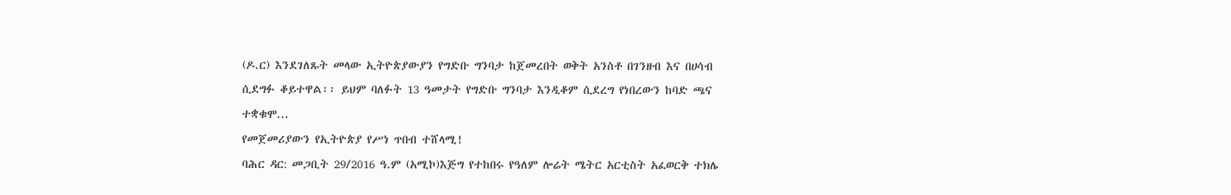(ዶ.ር) እንደገለጹት መላው ኢትዮጵያውያን የግድቡ ግንባታ ከጀመረበት ወቅት አንስቶ በገንዘብ እና በሀሳብ ሲደግፉ ቆይተዋል፡፡ ይህም ባለፉት 13 ዓመታት የግድቡ ግንባታ እንዲቆም ሲደረግ የነበረውን ከባድ ጫና ተቋቁሞ...
የመጀመሪያውን የኢትዮጵያ የሥነ ጥበብ ተሸላሚ!
ባሕር ዳር: መጋቢት 29/2016 ዓ.ም (አሚኮ)እጅግ የተከበሩ የዓለም ሎሬት ሜትር አርቲስት አፈወርቅ ተክሌ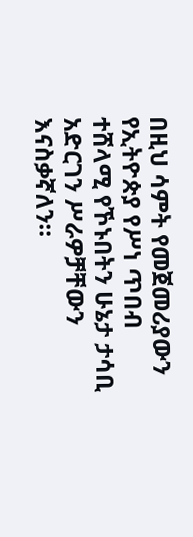በዚህ ሳምት የመጀመሪያውን የኢትዮጵያ የሥነ ጥበብ ተሸላሚ የኾኑበትን ሁኔታ ታሳቢ አድርገን ሥራዎቻቸውን እናስቃኛለን።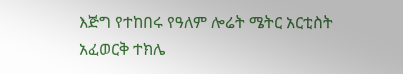እጅግ የተከበሩ የዓለም ሎሬት ሜትር አርቲስት አፈወርቅ ተክሌ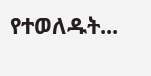የተወለዱት...